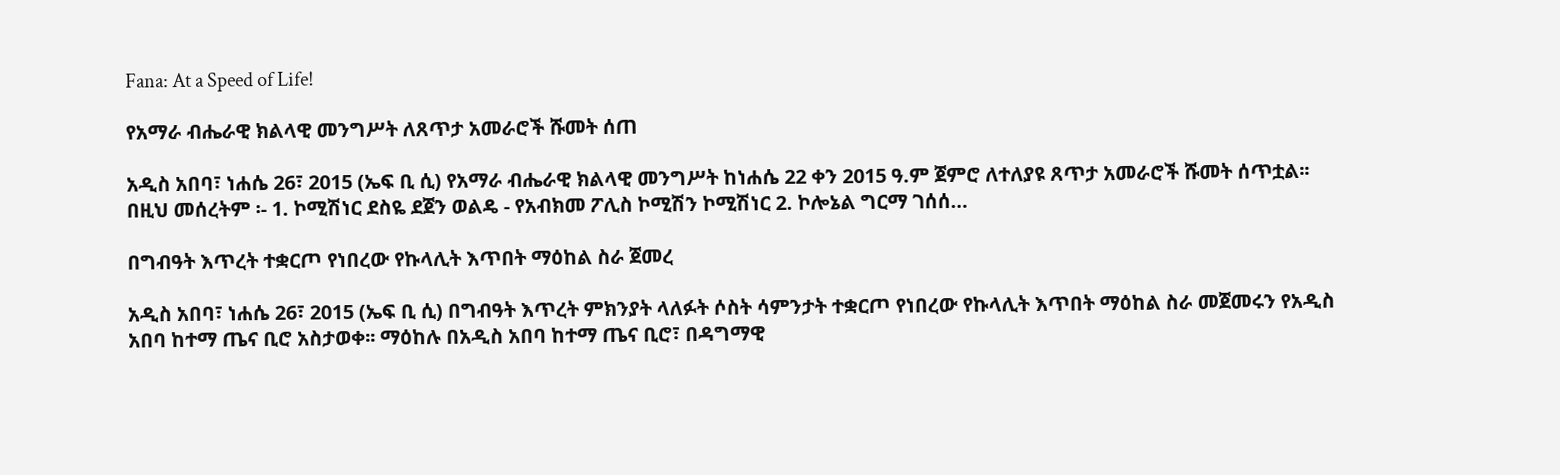Fana: At a Speed of Life!

የአማራ ብሔራዊ ክልላዊ መንግሥት ለጸጥታ አመራሮች ሹመት ሰጠ

አዲስ አበባ፣ ነሐሴ 26፣ 2015 (ኤፍ ቢ ሲ) የአማራ ብሔራዊ ክልላዊ መንግሥት ከነሐሴ 22 ቀን 2015 ዓ.ም ጀምሮ ለተለያዩ ጸጥታ አመራሮች ሹመት ሰጥቷል፡፡ በዚህ መሰረትም ፡- 1. ኮሚሽነር ደስዬ ደጀን ወልዴ - የአብክመ ፖሊስ ኮሚሽን ኮሚሽነር 2. ኮሎኔል ግርማ ገሰሰ…

በግብዓት እጥረት ተቋርጦ የነበረው የኩላሊት እጥበት ማዕከል ስራ ጀመረ

አዲስ አበባ፣ ነሐሴ 26፣ 2015 (ኤፍ ቢ ሲ) በግብዓት እጥረት ምክንያት ላለፉት ሶስት ሳምንታት ተቋርጦ የነበረው የኩላሊት እጥበት ማዕከል ስራ መጀመሩን የአዲስ አበባ ከተማ ጤና ቢሮ አስታወቀ፡፡ ማዕከሉ በአዲስ አበባ ከተማ ጤና ቢሮ፣ በዳግማዊ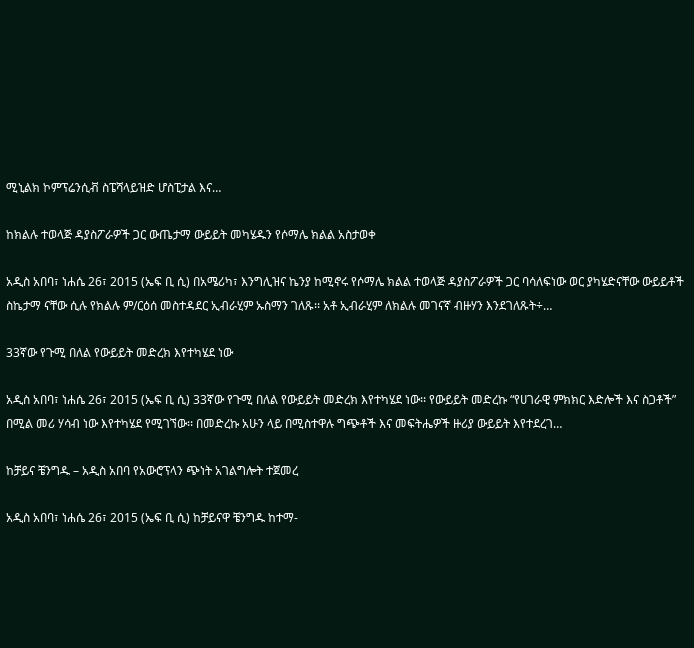ሚኒልክ ኮምፕሬንሲቭ ስፔሻላይዝድ ሆስፒታል እና…

ከክልሉ ተወላጅ ዳያስፖራዎች ጋር ውጤታማ ውይይት መካሄዱን የሶማሌ ክልል አስታወቀ

አዲስ አበባ፣ ነሐሴ 26፣ 2015 (ኤፍ ቢ ሲ) በአሜሪካ፣ እንግሊዝና ኬንያ ከሚኖሩ የሶማሌ ክልል ተወላጅ ዳያስፖራዎች ጋር ባሳለፍነው ወር ያካሄድናቸው ውይይቶች ስኬታማ ናቸው ሲሉ የክልሉ ም/ርዕሰ መስተዳደር ኢብራሂም ኡስማን ገለጹ፡፡ አቶ ኢብራሂም ለክልሉ መገናኛ ብዙሃን እንደገለጹት÷…

33ኛው የጉሚ በለል የውይይት መድረክ እየተካሄደ ነው

አዲስ አበባ፣ ነሐሴ 26፣ 2015 (ኤፍ ቢ ሲ) 33ኛው የጉሚ በለል የውይይት መድረክ እየተካሄደ ነው፡፡ የውይይት መድረኩ “የሀገራዊ ምክክር እድሎች እና ስጋቶች” በሚል መሪ ሃሳብ ነው እየተካሄደ የሚገኘው፡፡ በመድረኩ አሁን ላይ በሚስተዋሉ ግጭቶች እና መፍትሔዎች ዙሪያ ውይይት እየተደረገ…

ከቻይና ቼንግዱ – አዲስ አበባ የአውሮፕላን ጭነት አገልግሎት ተጀመረ

አዲስ አበባ፣ ነሐሴ 26፣ 2015 (ኤፍ ቢ ሲ) ከቻይናዋ ቼንግዱ ከተማ-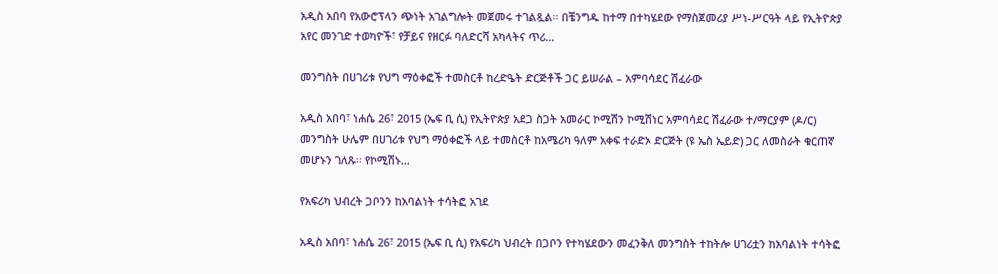አዲስ አበባ የአውሮፕላን ጭነት አገልግሎት መጀመሩ ተገልጿል፡፡ በቼንግዱ ከተማ በተካሄደው የማስጀመሪያ ሥነ-ሥርዓት ላይ የኢትዮጵያ አየር መንገድ ተወካዮች፣ የቻይና የዘርፉ ባለድርሻ አካላትና ጥሪ…

መንግስት በሀገሪቱ የህግ ማዕቀፎች ተመስርቶ ከረድዔት ድርጅቶች ጋር ይሠራል – አምባሳደር ሽፈራው

አዲስ አበባ፣ ነሐሴ 26፣ 2015 (ኤፍ ቢ ሲ) የኢትዮጵያ አደጋ ስጋት አመራር ኮሚሽን ኮሚሽነር አምባሳደር ሽፈራው ተ/ማርያም (ዶ/ር) መንግስት ሁሌም በሀገሪቱ የህግ ማዕቀፎች ላይ ተመስርቶ ከአሜሪካ ዓለም አቀፍ ተራድኦ ድርጅት (ዩ ኤስ ኤይድ) ጋር ለመስራት ቁርጠኛ መሆኑን ገለጹ፡፡ የኮሚሽኑ…

የአፍሪካ ህብረት ጋቦንን ከአባልነት ተሳትፎ አገደ

አዲስ አበባ፣ ነሐሴ 26፣ 2015 (ኤፍ ቢ ሲ) የአፍሪካ ህብረት በጋቦን የተካሄደውን መፈንቅለ መንግስት ተከትሎ ሀገሪቷን ከአባልነት ተሳትፎ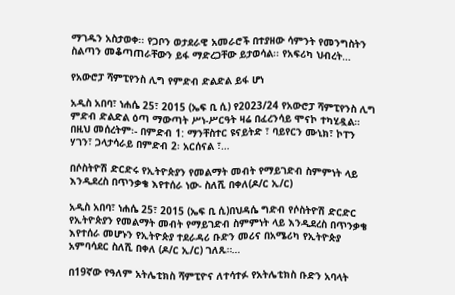ማገዱን አስታወቀ፡፡ የጋቦን ወታደራዊ አመራሮች በተያዘው ሳምንት የመንግስትን ስልጣን መቆጣጠራቸውን ይፋ ማድረጋቸው ይታወሳል፡፡ የአፍሪካ ህብረት…

የአውሮፓ ሻምፒየንስ ሊግ የምድብ ድልድል ይፋ ሆነ

አዲስ አበባ፣ ነሐሴ 25፣ 2015 (ኤፍ ቢ ሲ) የ2023/24 የአውሮፓ ሻምፒየንስ ሊግ ምድብ ድልድል ዕጣ ማውጣት ሥነ-ሥርዓት ዛሬ በፈረንሳይ ሞናኮ ተካሂዷል። በዚህ መሰረትም፡- በምድብ 1: ማንቸስተር ዩናይትድ ፣ ባይየርን ሙኒክ፣ ኮፐን ሃገን፣ ጋላታሳራይ በምድብ 2፡ አርሰናል ፣…

በሶስትዮሽ ድርድሩ የኢትዮጵያን የመልማት መብት የማይገድብ ስምምነት ላይ እንዲደረስ በጥንቃቄ እየተሰራ ነው- ስለሺ በቀለ(ዶ/ር ኢ/ር)

አዲስ አበባ፣ ነሐሴ 25፣ 2015 (ኤፍ ቢ ሲ)በህዳሴ ግድብ የሶስትዮሽ ድርድር የኢትዮጵያን የመልማት መብት የማይገድብ ስምምነት ላይ እንዲደረስ በጥንቃቄ እየተሰራ መሆኑን የኢትዮጵያ ተደራዳሪ ቡድን መሪና በአሜሪካ የኢትዮጵያ አምባሳደር ስለሺ በቀለ (ዶ/ር ኢ/ር) ገለጹ።…

በ19ኛው የዓለም አትሌቲክስ ሻምፒዮና ለተሳተፉ የአትሌቲክስ ቡድን አባላት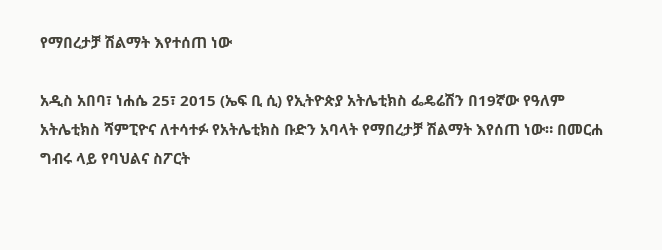የማበረታቻ ሽልማት እየተሰጠ ነው

አዲስ አበባ፣ ነሐሴ 25፣ 2015 (ኤፍ ቢ ሲ) የኢትዮጵያ አትሌቲክስ ፌዴሬሽን በ19ኛው የዓለም አትሌቲክስ ሻምፒዮና ለተሳተፉ የአትሌቲክስ ቡድን አባላት የማበረታቻ ሽልማት እየሰጠ ነው። በመርሐ ግብሩ ላይ የባህልና ስፖርት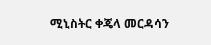ሚኒስትር ቀጄላ መርዳሳን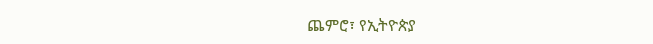ጨምሮ፣ የኢትዮጵያ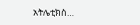አትሌቲክስ…